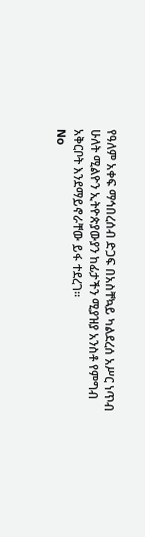የዓለም አቀፍ ማኅበረሰብ ድጋፍ በአስቸኳይ ካልደረሰ አሥር ነጥብ ሁለት ሚልዮን ኢትዮጵያውያን ከፊታችን ሚያዝያ አንስቶ የምግብ አቅርቦት እንደማይኖራቸው ይፋ ተደረገ።
No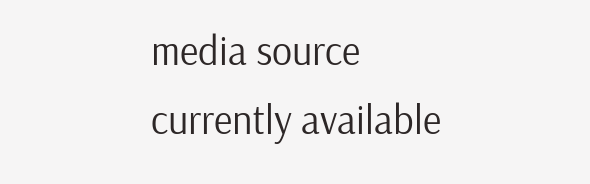media source currently available